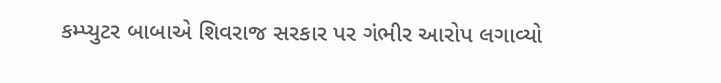કમ્પ્યુટર બાબાએ શિવરાજ સરકાર પર ગંભીર આરોપ લગાવ્યો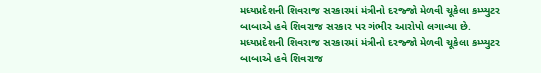મધ્યપ્રદેશની શિવરાજ સરકારમાં મંત્રીનો દરજ્જો મેળવી ચૂકેલા કમ્પ્યુટર બાબાએ હવે શિવરાજ સરકાર પર ગંભીર આરોપો લગાવ્યા છે.
મધ્યપ્રદેશની શિવરાજ સરકારમાં મંત્રીનો દરજ્જો મેળવી ચૂકેલા કમ્પ્યુટર બાબાએ હવે શિવરાજ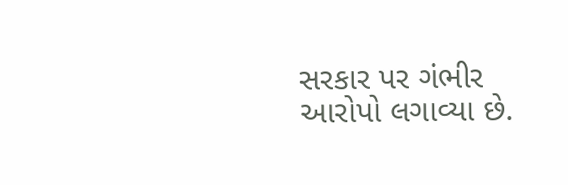સરકાર પર ગંભીર આરોપો લગાવ્યા છે.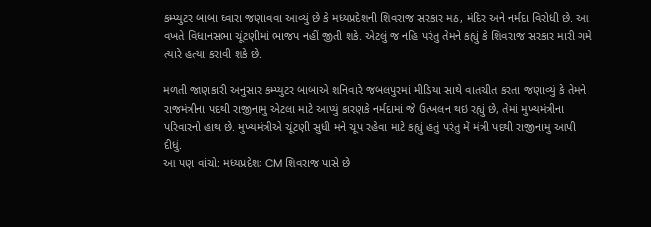કમ્પ્યુટર બાબા ઘ્વારા જણાવવા આવ્યું છે કે મધ્યપ્રદેશની શિવરાજ સરકાર મઠ, મંદિર અને નર્મદા વિરોધી છે. આ વખતે વિધાનસભા ચૂંટણીમાં ભાજપ નહીં જીતી શકે. એટલું જ નહિ પરંતુ તેમને કહ્યું કે શિવરાજ સરકાર મારી ગમે ત્યારે હત્યા કરાવી શકે છે.

મળતી જાણકારી અનુસાર કમ્પ્યુટર બાબાએ શનિવારે જબલપુરમાં મીડિયા સાથે વાતચીત કરતા જણાવ્યું કે તેમને રાજમંત્રીના પદથી રાજીનામુ એટલા માટે આપ્યું કારણકે નર્મદામાં જે ઉત્ખલન થઇ રહ્યું છે, તેમાં મુખ્યમંત્રીના પરિવારનો હાથ છે. મુખ્યમંત્રીએ ચૂંટણી સુધી મને ચૂપ રહેવા માટે કહ્યું હતું પરંતુ મેં મંત્રી પદથી રાજીનામુ આપી દીધું.
આ પણ વાંચો: મધ્યપ્રદેશઃ CM શિવરાજ પાસે છે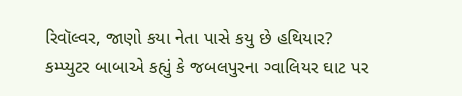રિવૉલ્વર, જાણો કયા નેતા પાસે કયુ છે હથિયાર?
કમ્પ્યુટર બાબાએ કહ્યું કે જબલપુરના ગ્વાલિયર ઘાટ પર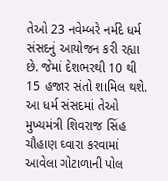તેઓ 23 નવેમ્બરે નર્મદે ધર્મ સંસદનું આયોજન કરી રહ્યા છે. જેમાં દેશભરથી 10 થી 15 હજાર સંતો શામિલ થશે. આ ધર્મ સંસદમાં તેઓ મુખ્યમંત્રી શિવરાજ સિંહ ચૌહાણ ઘ્વારા કરવામાં આવેલા ગોટાળાની પોલ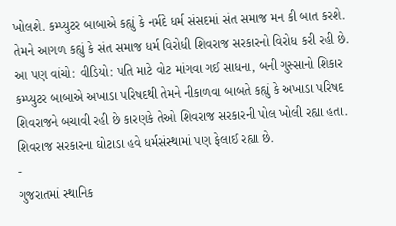ખોલશે. કમ્પ્યુટર બાબાએ કહ્યું કે નર્મદે ધર્મ સંસદમાં સંત સમાજ મન કી બાત કરશે. તેમને આગળ કહ્યું કે સંત સમાજ ધર્મ વિરોધી શિવરાજ સરકારનો વિરોધ કરી રહી છે.
આ પણ વાંચો: વીડિયો: પતિ માટે વોટ માંગવા ગઈ સાધના, બની ગુસ્સાનો શિકાર
કમ્પ્યુટર બાબાએ અખાડા પરિષદથી તેમને નીકાળવા બાબતે કહ્યું કે અખાડા પરિષદ શિવરાજને બચાવી રહી છે કારણકે તેઓ શિવરાજ સરકારની પોલ ખોલી રહ્યા હતા. શિવરાજ સરકારના ઘોટાડા હવે ધર્મસંસ્થામાં પણ ફેલાઈ રહ્યા છે.
-
ગુજરાતમાં સ્થાનિક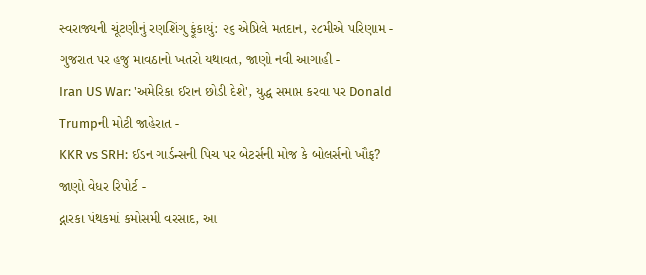સ્વરાજ્યની ચૂંટણીનું રણશિંગુ ફૂંકાયું: ૨૬ એપ્રિલે મતદાન, ૨૮મીએ પરિણામ -
ગુજરાત પર હજુ માવઠાનો ખતરો યથાવત, જાણો નવી આગાહી -
Iran US War: 'અમેરિકા ઈરાન છોડી દેશે', યુદ્ધ સમાપ્ત કરવા પર Donald Trumpની મોટી જાહેરાત -
KKR vs SRH: ઈડન ગાર્ડન્સની પિચ પર બેટર્સની મોજ કે બોલર્સનો ખૌફ? જાણો વેધર રિપોર્ટ -
દ્નારકા પંથકમાં કમોસમી વરસાદ, આ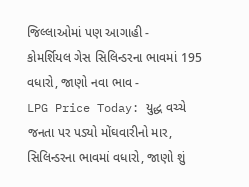જિલ્લાઓમાં પણ આગાહી -
કોમર્શિયલ ગેસ સિલિન્ડરના ભાવમાં 195 વધારો, જાણો નવા ભાવ -
LPG Price Today: યુદ્ધ વચ્ચે જનતા પર પડ્યો મોંઘવારીનો માર, સિલિન્ડરના ભાવમાં વધારો, જાણો શું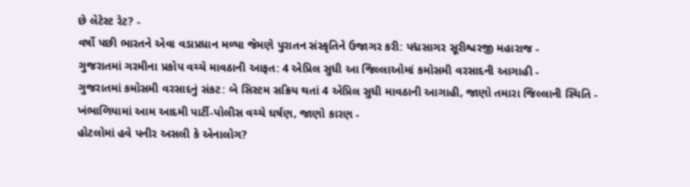છે લેટેસ્ટ રેટ? -
વર્ષો પછી ભારતને એવા વડાપ્રધાન મળ્યા જેમણે પુરાતન સંસ્કૃતિને ઉજાગર કરી: પદ્મસાગર સૂરીશ્વરજી મહારાજ -
ગુજરાતમાં ગરમીના પ્રકોપ વચ્ચે માવઠાની આફત: 4 એપ્રિલ સુધી આ જિલ્લાઓમાં કમોસમી વરસાદની આગાહી -
ગુજરાતમાં કમોસમી વરસાદનું સંકટ: બે સિસ્ટમ સક્રિય થતાં 4 એપ્રિલ સુધી માવઠાની આગાહી, જાણો તમારા જિલ્લાની સ્થિતિ -
ખંભાળિયામાં આમ આદમી પાર્ટી-પોલીસ વચ્ચે ઘર્ષણ, જાણો કારણ -
હોટલોમાં હવે પનીર અસલી કે એનાલોગ?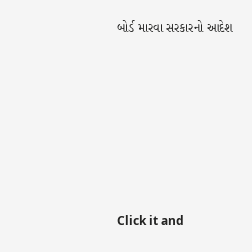બોર્ડ મારવા સરકારનો આદેશ










Click it and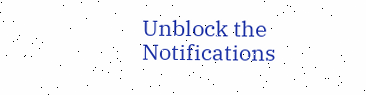Unblock the Notifications